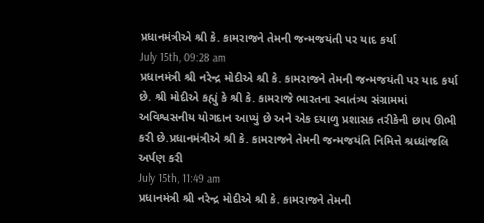પ્રધાનમંત્રીએ શ્રી કે. કામરાજને તેમની જન્મજયંતી પર યાદ કર્યા
July 15th, 09:28 am
પ્રધાનમંત્રી શ્રી નરેન્દ્ર મોદીએ શ્રી કે. કામરાજને તેમની જન્મજયંતી પર યાદ કર્યા છે. શ્રી મોદીએ કહ્યું કે શ્રી કે. કામરાજે ભારતના સ્વાતંત્ર્ય સંગ્રામમાં અવિશ્વસનીય યોગદાન આપ્યું છે અને એક દયાળુ પ્રશાસક તરીકેની છાપ ઊભી કરી છે.પ્રધાનમંત્રીએ શ્રી કે. કામરાજને તેમની જન્મજયંતિ નિમિત્તે શ્રધ્ધાંજલિ અર્પણ કરી
July 15th, 11:49 am
પ્રધાનમંત્રી શ્રી નરેન્દ્ર મોદીએ શ્રી કે. કામરાજને તેમની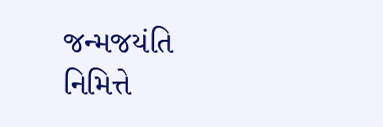જન્મજયંતિ નિમિત્તે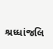શ્રધ્ધાંજલિ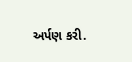અર્પણ કરી.